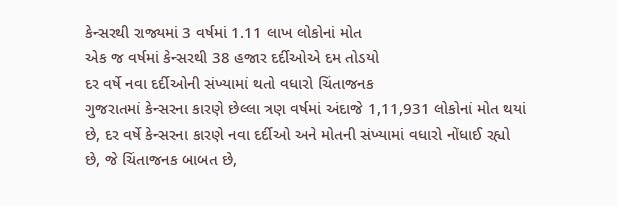કેન્સરથી રાજ્યમાં 3 વર્ષમાં 1.11 લાખ લોકોનાં મોત
એક જ વર્ષમાં કેન્સરથી 38 હજાર દર્દીઓએ દમ તોડયો
દર વર્ષે નવા દર્દીઓની સંખ્યામાં થતો વધારો ચિંતાજનક
ગુજરાતમાં કેન્સરના કારણે છેલ્લા ત્રણ વર્ષમાં અંદાજે 1,11,931 લોકોનાં મોત થયાં છે, દર વર્ષે કેન્સરના કારણે નવા દર્દીઓ અને મોતની સંખ્યામાં વધારો નોંધાઈ રહ્યો છે, જે ચિંતાજનક બાબત છે,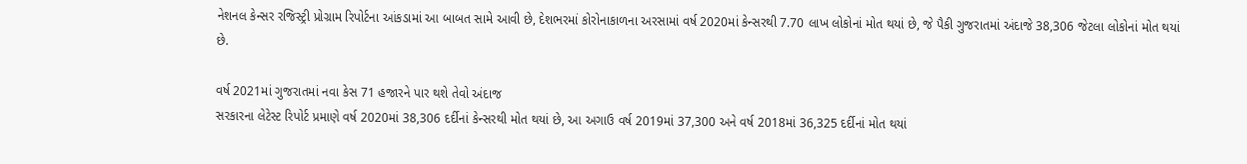નેશનલ કેન્સર રજિસ્ટ્રી પ્રોગ્રામ રિપોર્ટના આંકડામાં આ બાબત સામે આવી છે, દેશભરમાં કોરોનાકાળના અરસામાં વર્ષ 2020માં કેન્સરથી 7.70 લાખ લોકોનાં મોત થયાં છે, જે પૈકી ગુજરાતમાં અંદાજે 38,306 જેટલા લોકોનાં મોત થયાં છે.

વર્ષ 2021માં ગુજરાતમાં નવા કેસ 71 હજારને પાર થશે તેવો અંદાજ
સરકારના લેટેસ્ટ રિપોર્ટ પ્રમાણે વર્ષ 2020માં 38,306 દર્દીનાં કેન્સરથી મોત થયાં છે, આ અગાઉ વર્ષ 2019માં 37,300 અને વર્ષ 2018માં 36,325 દર્દીનાં મોત થયાં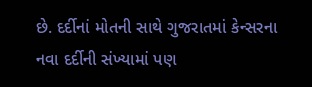છે. દર્દીનાં મોતની સાથે ગુજરાતમાં કેન્સરના નવા દર્દીની સંખ્યામાં પણ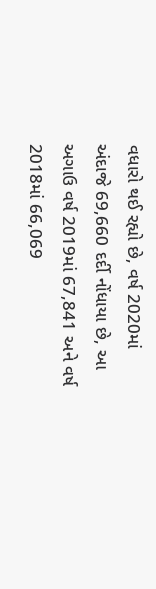વધારો થઈ રહ્યો છે, વર્ષ 2020માં અંદાજે 69,660 દર્દી નોંધાયા છે, આ અગાઉ વર્ષ 2019માં 67,841 અને વર્ષ 2018માં 66,069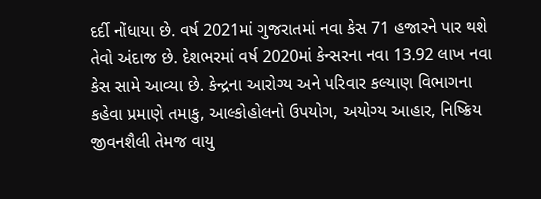દર્દી નોંધાયા છે. વર્ષ 2021માં ગુજરાતમાં નવા કેસ 71 હજારને પાર થશે તેવો અંદાજ છે. દેશભરમાં વર્ષ 2020માં કેન્સરના નવા 13.92 લાખ નવા કેસ સામે આવ્યા છે. કેન્દ્રના આરોગ્ય અને પરિવાર કલ્યાણ વિભાગના કહેવા પ્રમાણે તમાકુ, આલ્કોહોલનો ઉપયોગ, અયોગ્ય આહાર, નિષ્ક્રિય જીવનશૈલી તેમજ વાયુ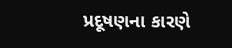પ્રદૂષણના કારણે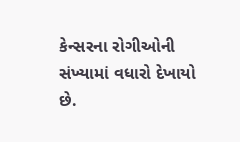કેન્સરના રોગીઓની સંખ્યામાં વધારો દેખાયો છે.